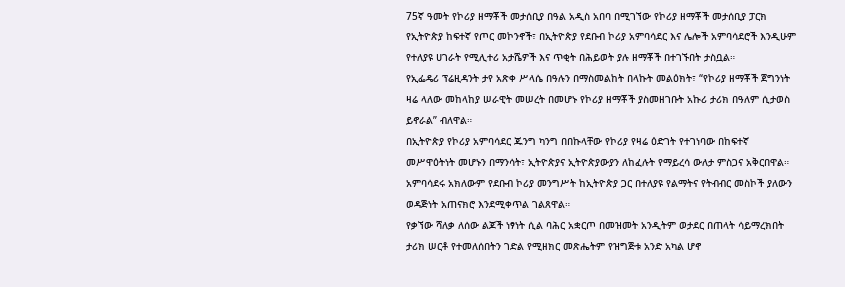75ኛ ዓመት የኮሪያ ዘማቾች መታሰቢያ በዓል አዲስ አበባ በሚገኘው የኮሪያ ዘማቾች መታሰቢያ ፓርክ የኢትዮጵያ ከፍተኛ የጦር መኮንኖች፣ በኢትዮጵያ የደቡብ ኮሪያ አምባሳደር እና ሌሎች አምባሳደሮች እንዲሁም የተለያዩ ሀገራት የሚሊተሪ አታሼዎች እና ጥቂት በሕይወት ያሉ ዘማቾች በተገኙበት ታስቧል።
የኢፌዴሪ ፕሬዚዳንት ታየ አጽቀ ሥላሴ በዓሉን በማስመልከት በላኩት መልዕክት፣ “የኮሪያ ዘማቾች ጀግንነት ዛሬ ላለው መከላከያ ሠራዊት መሠረት በመሆኑ የኮሪያ ዘማቾች ያስመዘገቡት አኩሪ ታሪክ በዓለም ሲታወስ ይኖራል” ብለዋል።
በኢትዮጵያ የኮሪያ አምባሳደር ጁንግ ካንግ በበኩላቸው የኮሪያ የዛሬ ዕድገት የተገነባው በከፍተኛ መሥዋዕትነት መሆኑን በማንሳት፣ ኢትዮጵያና ኢትዮጵያውያን ለከፈሉት የማይረሳ ውለታ ምስጋና አቅርበዋል።
አምባሳደሩ አክለውም የደቡብ ኮሪያ መንግሥት ከኢትዮጵያ ጋር በተለያዩ የልማትና የትብብር መስኮች ያለውን ወዳጅነት አጠናክሮ እንደሚቀጥል ገልጸዋል።
የቃኘው ሻለቃ ለሰው ልጆች ነፃነት ሲል ባሕር አቋርጦ በመዝመት አንዲትም ወታደር በጠላት ሳይማረክበት ታሪክ ሠርቶ የተመለሰበትን ገድል የሚዘክር መጽሔትም የዝግጅቱ አንድ አካል ሆኖ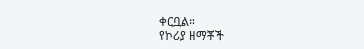ቀርቧል።
የኮሪያ ዘማቾች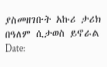ያስመዘገቡት አኩሪ ታሪክ በዓለም ሲታወስ ይኖራል
Date: